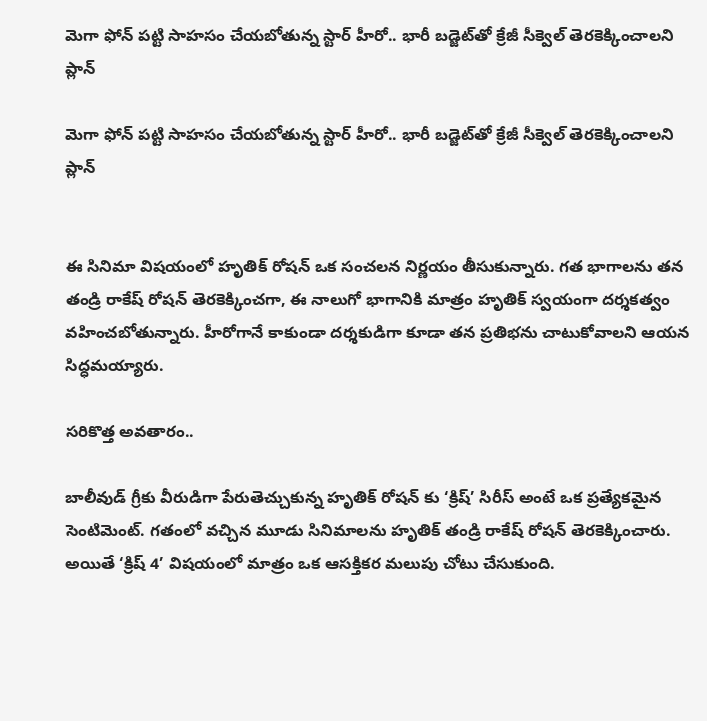మెగా ఫోన్ పట్టి సాహసం చేయబోతున్న స్టార్ హీరో.. భారీ బడ్జెట్‌తో క్రేజీ సీక్వెల్‌ తెరకెక్కించాలని ప్లాన్‌

మెగా ఫోన్ పట్టి సాహసం చేయబోతున్న స్టార్ హీరో.. భారీ బడ్జెట్‌తో క్రేజీ సీక్వెల్‌ తెరకెక్కించాలని ప్లాన్‌


ఈ సినిమా విషయంలో హృతిక్ రోషన్ ఒక సంచలన నిర్ణయం తీసుకున్నారు. గత భాగాలను తన తండ్రి రాకేష్ రోషన్ తెరకెక్కించగా, ఈ నాలుగో భాగానికి మాత్రం హృతిక్ స్వయంగా దర్శకత్వం వహించబోతున్నారు. హీరోగానే కాకుండా దర్శకుడిగా కూడా తన ప్రతిభను చాటుకోవాలని ఆయన సిద్ధమయ్యారు.

సరికొత్త అవతారం..

బాలీవుడ్ గ్రీకు వీరుడిగా పేరుతెచ్చుకున్న హృతిక్ రోషన్ కు ‘క్రిష్’ సిరీస్ అంటే ఒక ప్రత్యేకమైన సెంటిమెంట్. గతంలో వచ్చిన మూడు సినిమాలను హృతిక్ తండ్రి రాకేష్ రోషన్ తెరకెక్కించారు. అయితే ‘క్రిష్ 4’ విషయంలో మాత్రం ఒక ఆసక్తికర మలుపు చోటు చేసుకుంది.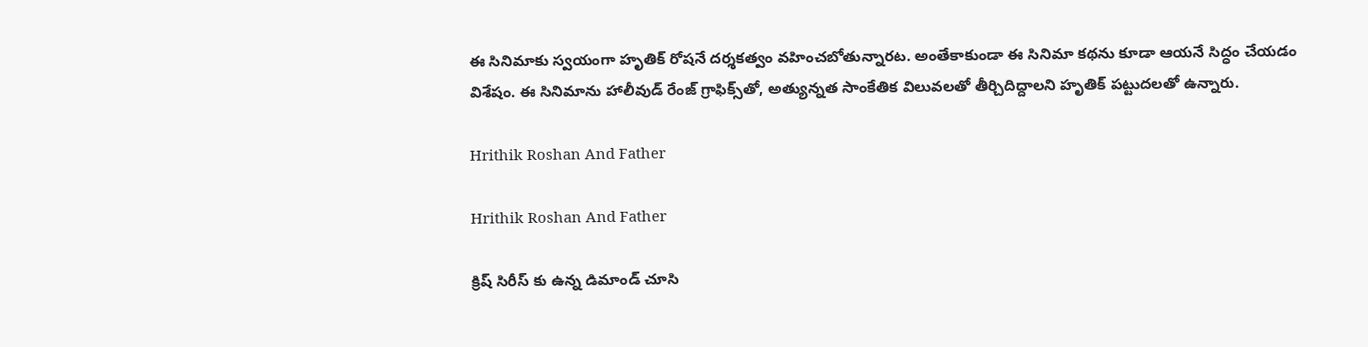ఈ సినిమాకు స్వయంగా హృతిక్ రోషనే దర్శకత్వం వహించబోతున్నారట. అంతేకాకుండా ఈ సినిమా కథను కూడా ఆయనే సిద్ధం చేయడం విశేషం. ఈ సినిమాను హాలీవుడ్ రేంజ్ గ్రాఫిక్స్‌తో, అత్యున్నత సాంకేతిక విలువలతో తీర్చిదిద్దాలని హృతిక్ పట్టుదలతో ఉన్నారు.

Hrithik Roshan And Father

Hrithik Roshan And Father

క్రిష్ సిరీస్ కు ఉన్న డిమాండ్ చూసి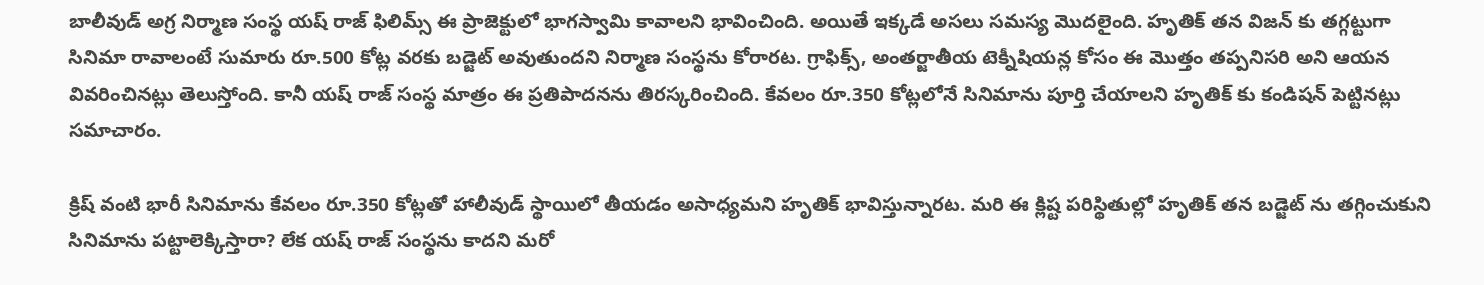బాలీవుడ్ అగ్ర నిర్మాణ సంస్థ యష్ రాజ్ ఫిలిమ్స్ ఈ ప్రాజెక్టులో భాగస్వామి కావాలని భావించింది. అయితే ఇక్కడే అసలు సమస్య మొదలైంది. హృతిక్ తన విజన్ కు తగ్గట్టుగా సినిమా రావాలంటే సుమారు రూ.500 కోట్ల వరకు బడ్జెట్ అవుతుందని నిర్మాణ సంస్థను కోరారట. గ్రాఫిక్స్, అంతర్జాతీయ టెక్నీషియన్ల కోసం ఈ మొత్తం తప్పనిసరి అని ఆయన వివరించినట్లు తెలుస్తోంది. కానీ యష్ రాజ్ సంస్థ మాత్రం ఈ ప్రతిపాదనను తిరస్కరించింది. కేవలం రూ.350 కోట్లలోనే సినిమాను పూర్తి చేయాలని హృతిక్ కు కండిషన్ పెట్టినట్లు సమాచారం.

క్రిష్ వంటి భారీ సినిమాను కేవలం రూ.350 కోట్లతో హాలీవుడ్ స్థాయిలో తీయడం అసాధ్యమని హృతిక్ భావిస్తున్నారట. మరి ఈ క్లిష్ట పరిస్థితుల్లో హృతిక్ తన బడ్జెట్ ను తగ్గించుకుని సినిమాను పట్టాలెక్కిస్తారా? లేక యష్ రాజ్ సంస్థను కాదని మరో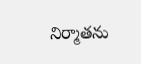నిర్మాతను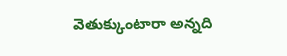వెతుక్కుంటారా అన్నది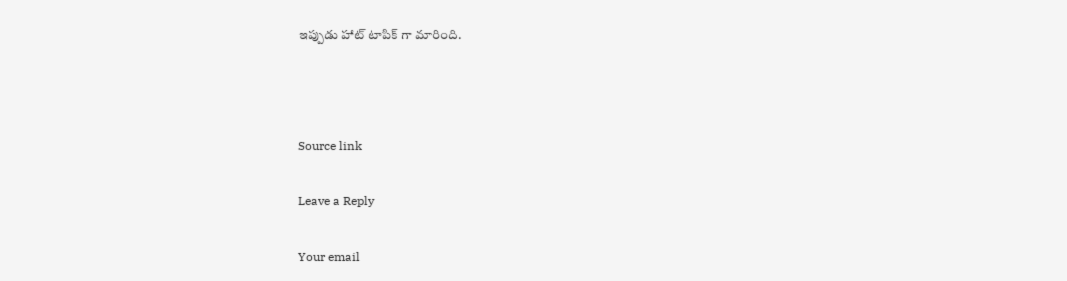ఇప్పుడు హాట్ టాపిక్ గా మారింది.



Source link

Leave a Reply

Your email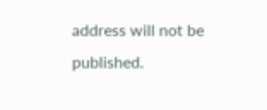address will not be published.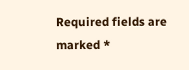Required fields are marked *